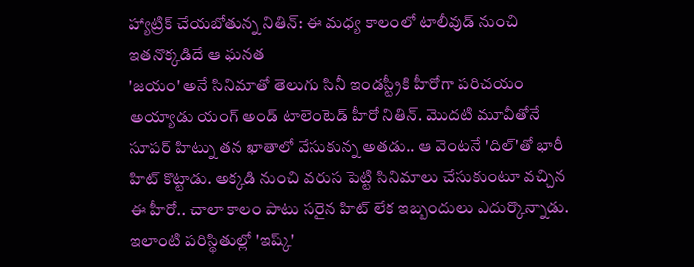హ్యాట్రిక్ చేయబోతున్న నితిన్: ఈ మధ్య కాలంలో టాలీవుడ్ నుంచి ఇతనొక్కడిదే ఆ ఘనత
'జయం' అనే సినిమాతో తెలుగు సినీ ఇండస్ట్రీకి హీరోగా పరిచయం అయ్యాడు యంగ్ అండ్ టాలెంటెడ్ హీరో నితిన్. మొదటి మూవీతోనే సూపర్ హిట్ను తన ఖాతాలో వేసుకున్న అతడు.. ఆ వెంటనే 'దిల్'తో భారీ హిట్ కొట్టాడు. అక్కడి నుంచి వరుస పెట్టి సినిమాలు చేసుకుంటూ వచ్చిన ఈ హీరో.. చాలా కాలం పాటు సరైన హిట్ లేక ఇబ్బందులు ఎదుర్కొన్నాడు. ఇలాంటి పరిస్థితుల్లో 'ఇష్క్'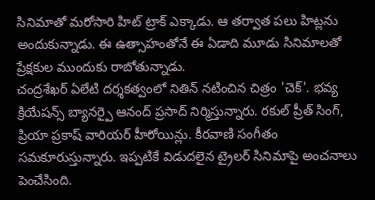సినిమాతో మరోసారి హిట్ ట్రాక్ ఎక్కాడు. ఆ తర్వాత పలు హిట్లను అందుకున్నాడు. ఈ ఉత్సాహంతోనే ఈ ఏడాది మూడు సినిమాలతో ప్రేక్షకుల ముందుకు రాబోతున్నాడు.
చంద్రశేఖర్ ఏలేటి దర్శకత్వంలో నితిన్ నటించిన చిత్రం 'చెక్'. భవ్య క్రియేషన్స్ బ్యానర్పై ఆనంద్ ప్రసాద్ నిర్మిస్తున్నారు. రకుల్ ప్రీత్ సింగ్, ప్రియా ప్రకాష్ వారియర్ హీరోయిన్లు. కీరవాణి సంగీతం సమకూరుస్తున్నారు. ఇప్పటికే విడుదలైన ట్రైలర్ సినిమాపై అంచనాలు పెంచేసింది.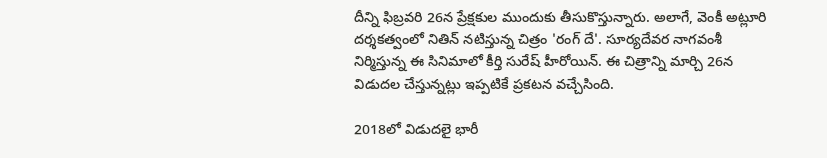దీన్ని ఫిబ్రవరి 26న ప్రేక్షకుల ముందుకు తీసుకొస్తున్నారు. అలాగే, వెంకీ అట్లూరి దర్శకత్వంలో నితిన్ నటిస్తున్న చిత్రం 'రంగ్ దే'. సూర్యదేవర నాగవంశీ నిర్మిస్తున్న ఈ సినిమాలో కీర్తి సురేష్ హీరోయిన్. ఈ చిత్రాన్ని మార్చి 26న విడుదల చేస్తున్నట్లు ఇప్పటికే ప్రకటన వచ్చేసింది.

2018లో విడుదలై భారీ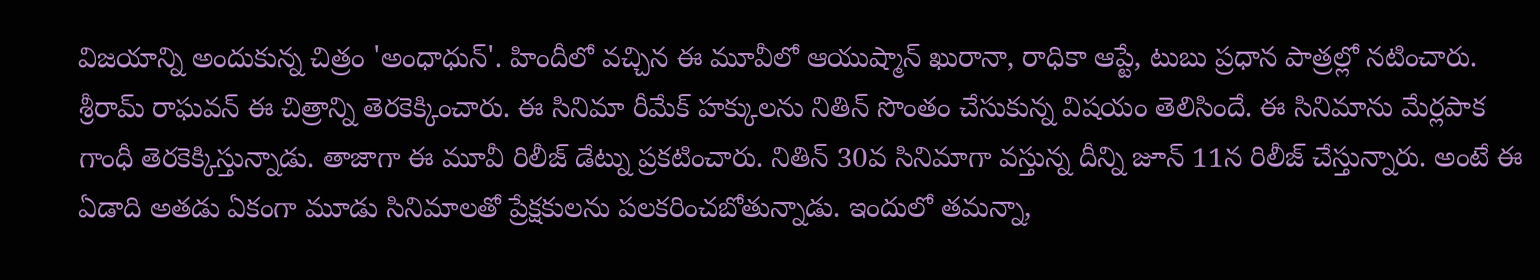విజయాన్ని అందుకున్న చిత్రం 'అంధాధున్'. హిందీలో వచ్చిన ఈ మూవీలో ఆయుష్మాన్ ఖురానా, రాధికా ఆప్టే, టుబు ప్రధాన పాత్రల్లో నటించారు. శ్రీరామ్ రాఘవన్ ఈ చిత్రాన్ని తెరకెక్కించారు. ఈ సినిమా రీమేక్ హక్కులను నితిన్ సొంతం చేసుకున్న విషయం తెలిసిందే. ఈ సినిమాను మేర్లపాక గాంధీ తెరకెక్కిస్తున్నాడు. తాజాగా ఈ మూవీ రిలీజ్ డేట్ను ప్రకటించారు. నితిన్ 30వ సినిమాగా వస్తున్న దీన్ని జూన్ 11న రిలీజ్ చేస్తున్నారు. అంటే ఈ ఏడాది అతడు ఏకంగా మూడు సినిమాలతో ప్రేక్షకులను పలకరించబోతున్నాడు. ఇందులో తమన్నా,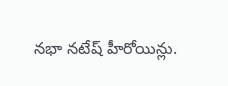నభా నటేష్ హీరోయిన్లు.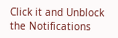Click it and Unblock the Notifications